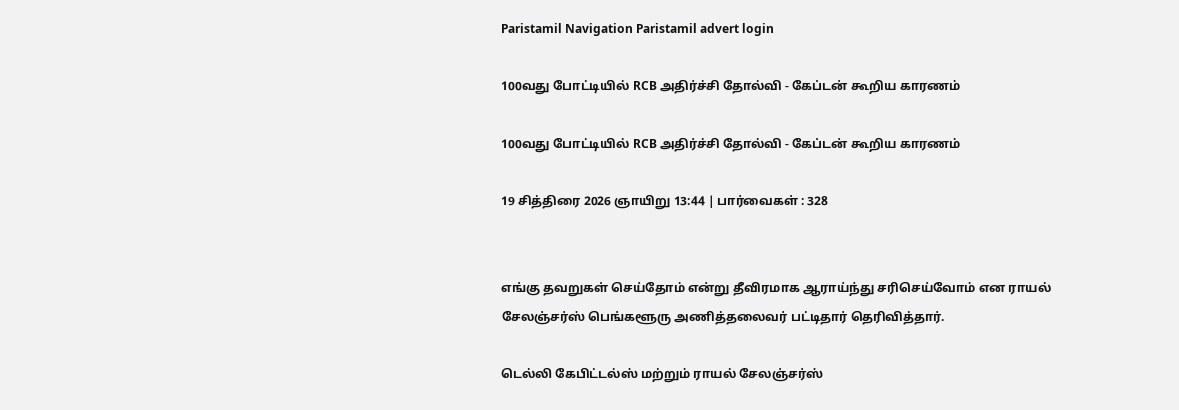Paristamil Navigation Paristamil advert login

100வது போட்டியில் RCB அதிர்ச்சி தோல்வி - கேப்டன் கூறிய காரணம்

100வது போட்டியில் RCB அதிர்ச்சி தோல்வி - கேப்டன் கூறிய காரணம்

19 சித்திரை 2026 ஞாயிறு 13:44 | பார்வைகள் : 328


எங்கு தவறுகள் செய்தோம் என்று தீவிரமாக ஆராய்ந்து சரிசெய்வோம் என ராயல் சேலஞ்சர்ஸ் பெங்களூரு அணித்தலைவர் பட்டிதார் தெரிவித்தார்.

டெல்லி கேபிட்டல்ஸ் மற்றும் ராயல் சேலஞ்சர்ஸ்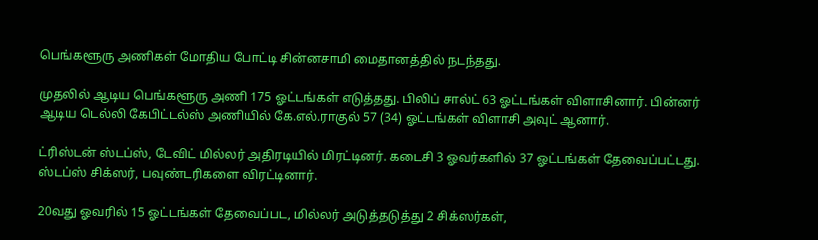பெங்களூரு அணிகள் மோதிய போட்டி சின்னசாமி மைதானத்தில் நடந்தது.

முதலில் ஆடிய பெங்களூரு அணி 175 ஓட்டங்கள் எடுத்தது. பிலிப் சால்ட் 63 ஓட்டங்கள் விளாசினார். பின்னர் ஆடிய டெல்லி கேபிட்டல்ஸ் அணியில் கே.எல்.ராகுல் 57 (34) ஓட்டங்கள் விளாசி அவுட் ஆனார்.

ட்ரிஸ்டன் ஸ்டப்ஸ், டேவிட் மில்லர் அதிரடியில் மிரட்டினர். கடைசி 3 ஓவர்களில் 37 ஓட்டங்கள் தேவைப்பட்டது. ஸ்டப்ஸ் சிக்ஸர், பவுண்டரிகளை விரட்டினார்.

20வது ஓவரில் 15 ஓட்டங்கள் தேவைப்பட, மில்லர் அடுத்தடுத்து 2 சிக்ஸர்கள்,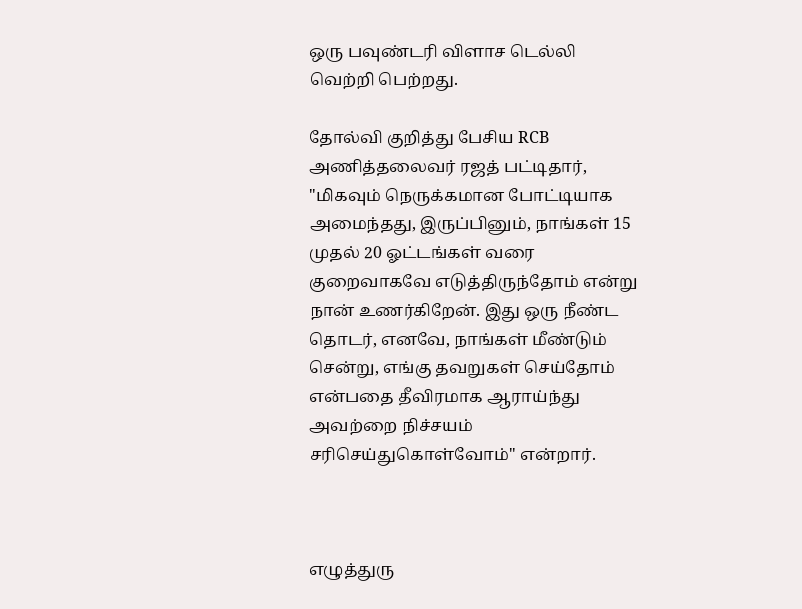ஒரு பவுண்டரி விளாச டெல்லி வெற்றி பெற்றது.

தோல்வி குறித்து பேசிய RCB அணித்தலைவர் ரஜத் பட்டிதார், "மிகவும் நெருக்கமான போட்டியாக அமைந்தது, இருப்பினும், நாங்கள் 15 முதல் 20 ஓட்டங்கள் வரை குறைவாகவே எடுத்திருந்தோம் என்று நான் உணர்கிறேன். இது ஒரு நீண்ட தொடர், எனவே, நாங்கள் மீண்டும் சென்று, எங்கு தவறுகள் செய்தோம் என்பதை தீவிரமாக ஆராய்ந்து அவற்றை நிச்சயம் சரிசெய்துகொள்வோம்" என்றார்.



எழுத்துரு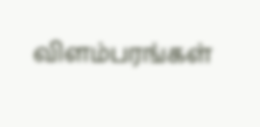விளம்பரங்கள்